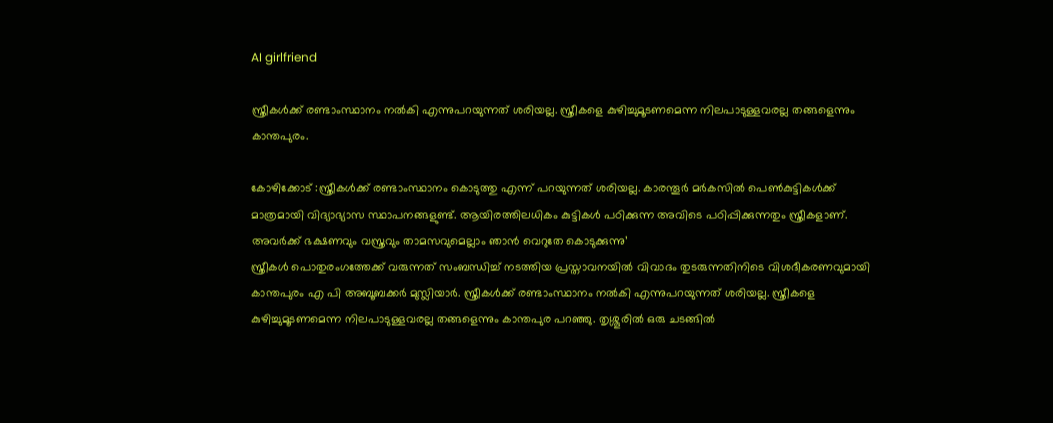AI girlfriend

സ്ത്രീകൾക്ക് രണ്ടാംസ്ഥാനം നൽകി എന്നുപറയുന്നത് ശരിയല്ല. സ്ത്രീകളെ കുഴിച്ചുമൂടണമെന്ന നിലപാടുള്ളവരല്ല തങ്ങളെന്നും കാന്തപുരം.

കോഴിക്കോട് :സ്ത്രീകൾക്ക് രണ്ടാംസ്ഥാനം കൊടുത്തു എന്ന് പറയുന്നത് ശരിയല്ല. കാരന്തൂർ മർകസിൽ പെൺകുട്ടികൾക്ക് മാത്രമായി വിദ്യാഭ്യാസ സ്ഥാപനങ്ങളുണ്ട്. ആയിരത്തിലധികം കുട്ടികൾ പഠിക്കുന്ന അവിടെ പഠിപ്പിക്കുന്നതും സ്ത്രീകളാണ്. അവർക്ക് ഭക്ഷണവും വസ്ത്രവും താമസവുമെല്ലാം ഞാൻ വെറുതേ കൊടുക്കുന്നു’
സ്ത്രീകൾ പൊതുരംഗത്തേക്ക് വരുന്നത് സംബന്ധിച്ച് നടത്തിയ പ്രസ്താവനയിൽ വിവാദം തുടരുന്നതിനിടെ വിശദീകരണവുമായി കാന്തപുരം എ പി അബൂബക്കർ മുസ്ലിയാർ. സ്ത്രീകൾക്ക് രണ്ടാംസ്ഥാനം നൽകി എന്നുപറയുന്നത് ശരിയല്ല. സ്ത്രീകളെ കുഴിച്ചുമൂടണമെന്ന നിലപാടുള്ളവരല്ല തങ്ങളെന്നും കാന്തപുര പറഞ്ഞു. തൃശ്ശൂരിൽ ഒരു ചടങ്ങിൽ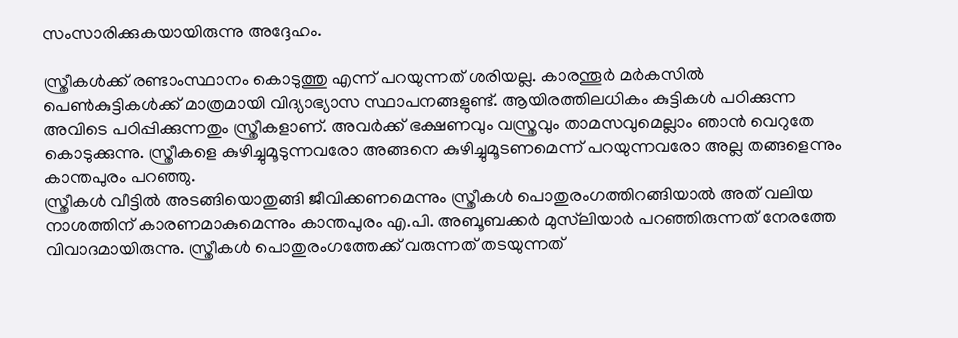സംസാരിക്കുകയായിരുന്നു അദ്ദേഹം.

സ്ത്രീകൾക്ക് രണ്ടാംസ്ഥാനം കൊടുത്തു എന്ന് പറയുന്നത് ശരിയല്ല. കാരന്തൂർ മർകസിൽ പെൺകുട്ടികൾക്ക് മാത്രമായി വിദ്യാഭ്യാസ സ്ഥാപനങ്ങളുണ്ട്. ആയിരത്തിലധികം കുട്ടികൾ പഠിക്കുന്ന അവിടെ പഠിപ്പിക്കുന്നതും സ്ത്രീകളാണ്. അവർക്ക് ഭക്ഷണവും വസ്ത്രവും താമസവുമെല്ലാം ഞാൻ വെറുതേ കൊടുക്കുന്നു. സ്ത്രീകളെ കുഴിച്ചുമൂടുന്നവരോ അങ്ങനെ കുഴിച്ചുമൂടണമെന്ന് പറയുന്നവരോ അല്ല തങ്ങളെന്നും കാന്തപുരം പറഞ്ഞു.
സ്ത്രീകൾ വീട്ടിൽ അടങ്ങിയൊതുങ്ങി ജീവിക്കണമെന്നും സ്ത്രീകൾ പൊതുരംഗത്തിറങ്ങിയാൽ അത് വലിയ നാശത്തിന് കാരണമാകുമെന്നും കാന്തപുരം എ.പി. അബൂബക്കർ മുസ്‌ലിയാർ പറഞ്ഞിരുന്നത് നേരത്തേ വിവാദമായിരുന്നു. സ്ത്രീകൾ പൊതുരംഗത്തേക്ക് വരുന്നത് തടയുന്നത്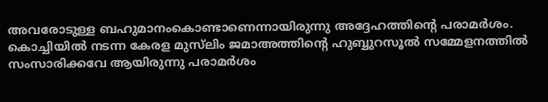അവരോടുള്ള ബഹുമാനംകൊണ്ടാണെന്നായിരുന്നു അദ്ദേഹത്തിന്റെ പരാമർശം. കൊച്ചിയിൽ നടന്ന കേരള മുസ്‌ലിം ജമാഅത്തിന്റെ ഹുബ്ബുറസൂൽ സമ്മേളനത്തിൽ സംസാരിക്കവേ ആയിരുന്നു പരാമർശം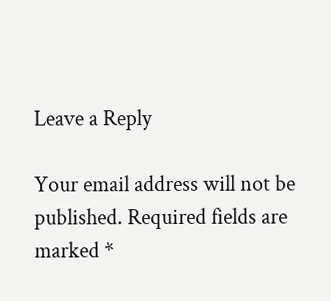Leave a Reply

Your email address will not be published. Required fields are marked *